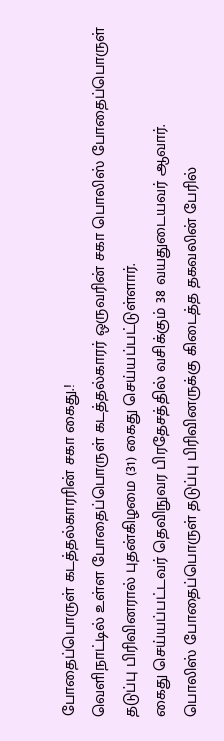போதைப்பொருள் கடத்தல்காரரின் சகா கைது.!
வெளிநாட்டில் உள்ள போதைப்பொருள் கடத்தல்காரர் ஒருவரின் சகா பொலிஸ் போதைப்பொருள் தடுப்பு பிரிவினரால் புதன்கிழமை (31) கைது செய்யப்பட்டுள்ளார்.
கைது செய்யப்பட்டவர் தெவிநுவர பிரதேசத்தில் வசிக்கும் 38 வயதுடையவர் ஆவார்.
பொலிஸ் போதைப்பொருள் தடுப்பு பிரிவினருக்கு கிடைத்த தகவலின் பேரில்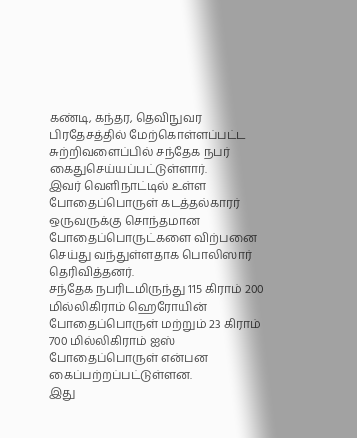கண்டி, கந்தர, தெவிநுவர பிரதேசத்தில் மேற்கொள்ளப்பட்ட சுற்றிவளைப்பில் சந்தேக நபர் கைதுசெய்யப்பட்டுள்ளார்.
இவர் வெளிநாட்டில் உள்ள போதைப்பொருள் கடத்தல்காரர் ஒருவருக்கு சொந்தமான போதைப்பொருட்களை விற்பனை செய்து வந்துள்ளதாக பொலிஸார் தெரிவித்தனர்.
சந்தேக நபரிடமிருந்து 115 கிராம் 200 மில்லிகிராம் ஹெரோயின் போதைப்பொருள் மற்றும் 23 கிராம் 700 மில்லிகிராம் ஐஸ் போதைப்பொருள் என்பன கைப்பற்றப்பட்டுள்ளன.
இது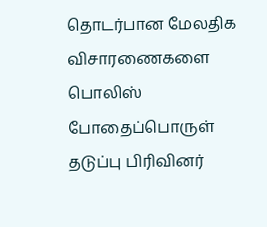தொடர்பான மேலதிக விசாரணைகளை பொலிஸ் போதைப்பொருள் தடுப்பு பிரிவினர்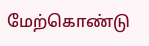மேற்கொண்டு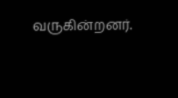வருகின்றனர்.